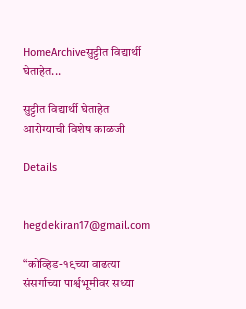HomeArchiveसुट्टीत विद्यार्थी घेताहेत...

सुट्टीत विद्यार्थी घेताहेत आरोग्याची विशेष काळजी

Details


hegdekiran17@gmail.com

“कोव्हिड-१९च्या वाढत्या संसर्गाच्या पार्श्वभूमीवर सध्या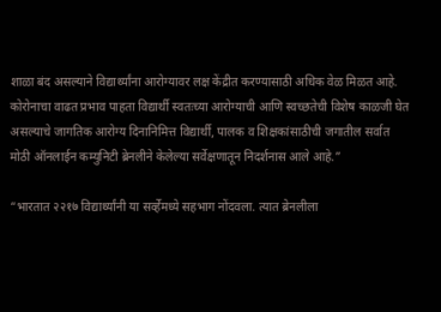शाळा बंद असल्याने विद्यार्थ्यांना आरोग्यावर लक्ष केंद्रीत करण्यासाठी अधिक वेळ मिळत आहे. कोरोनाचा वाढत प्रभाव पाहता विद्यार्थी स्वतःच्या आरोग्याची आणि स्वच्छतेची विशेष काळजी घेत असल्याचे जागतिक आरोग्य दिनानिमित्त विद्यार्थी, पालक व शिक्षकांसाठीची जगातील सर्वात मोठी ऑनलाईन कम्युनिटी ब्रेनलीने केलेल्या सर्वेक्षणातून निदर्शनास आले आहे.”

“भारतात २२१७ विद्यार्थ्यांनी या सर्व्हेमध्ये सहभाग नोंदवला. त्यात ब्रेनलीला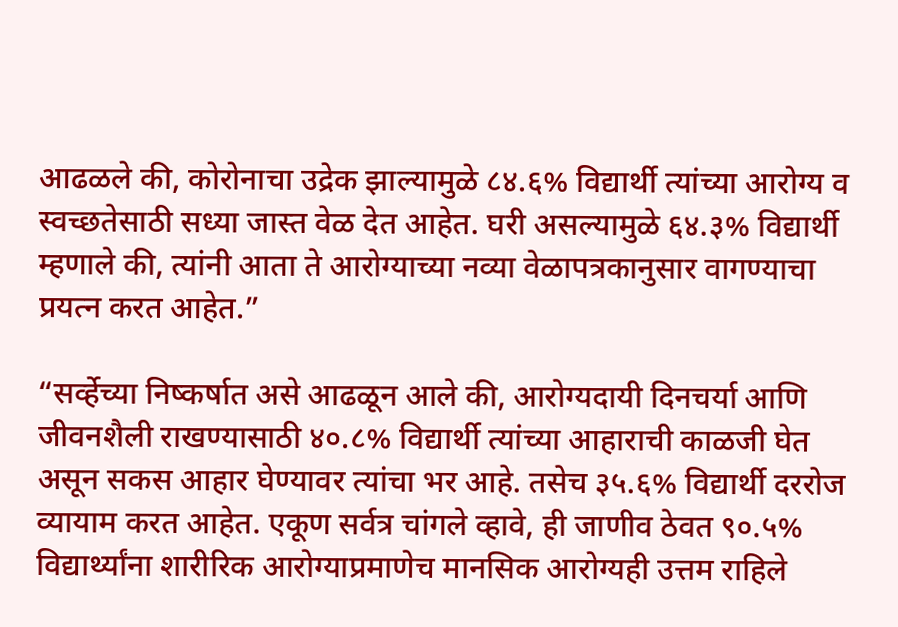आढळले की, कोरोनाचा उद्रेक झाल्यामुळे ८४.६% विद्यार्थी त्यांच्या आरोग्य व स्वच्छतेसाठी सध्या जास्त वेळ देत आहेत. घरी असल्यामुळे ६४.३% विद्यार्थी म्हणाले की, त्यांनी आता ते आरोग्याच्या नव्या वेळापत्रकानुसार वागण्याचा प्रयत्न करत आहेत.”

“सर्व्हेच्या निष्कर्षात असे आढळून आले की, आरोग्यदायी दिनचर्या आणि जीवनशैली राखण्यासाठी ४०.८% विद्यार्थी त्यांच्या आहाराची काळजी घेत असून सकस आहार घेण्यावर त्यांचा भर आहे. तसेच ३५.६% विद्यार्थी दररोज व्यायाम करत आहेत. एकूण सर्वत्र चांगले व्हावे, ही जाणीव ठेवत ९०.५% विद्यार्थ्यांना शारीरिक आरोग्याप्रमाणेच मानसिक आरोग्यही उत्तम राहिले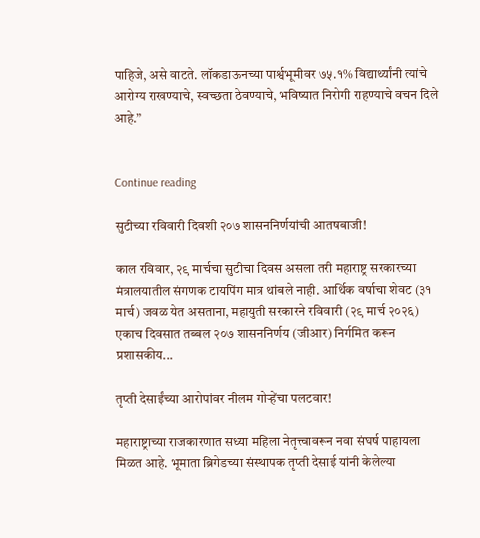पाहिजे, असे वाटते. लॉकडाऊनच्या पार्श्वभूमीवर ७५.१% विद्यार्थ्यांनी त्यांचे आरोग्य राखण्याचे, स्वच्छता ठेवण्याचे, भविष्यात निरोगी राहण्याचे वचन दिले आहे.”


Continue reading

सुटीच्या रविवारी दिवशी २०७ शासननिर्णयांची आतषबाजी!

काल रविवार, २९ मार्चचा सुटीचा दिवस असला तरी महाराष्ट्र सरकारच्या मंत्रालयातील संगणक टायपिंग मात्र थांबले नाही. आर्थिक वर्षाचा शेवट (३१ मार्च) जवळ येत असताना, महायुती सरकारने रविवारी (२९ मार्च २०२६) एकाच दिवसात तब्बल २०७ शासननिर्णय (जीआर) निर्गमित करून प्रशासकीय...

तृप्ती देसाईंच्या आरोपांवर नीलम गोऱ्हेंचा पलटवार!

महाराष्ट्राच्या राजकारणात सध्या महिला नेतृत्त्वावरून नवा संघर्ष पाहायला मिळत आहे. भूमाता ब्रिगेडच्या संस्थापक तृप्ती देसाई यांनी केलेल्या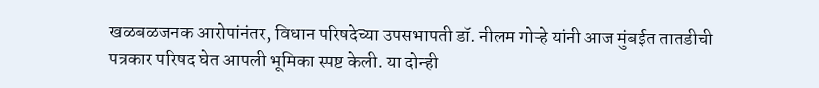खळबळजनक आरोपांनंतर, विधान परिषदेच्या उपसभापती डॉ. नीलम गोऱ्हे यांनी आज मुंबईत तातडीची पत्रकार परिषद घेत आपली भूमिका स्पष्ट केली. या दोन्ही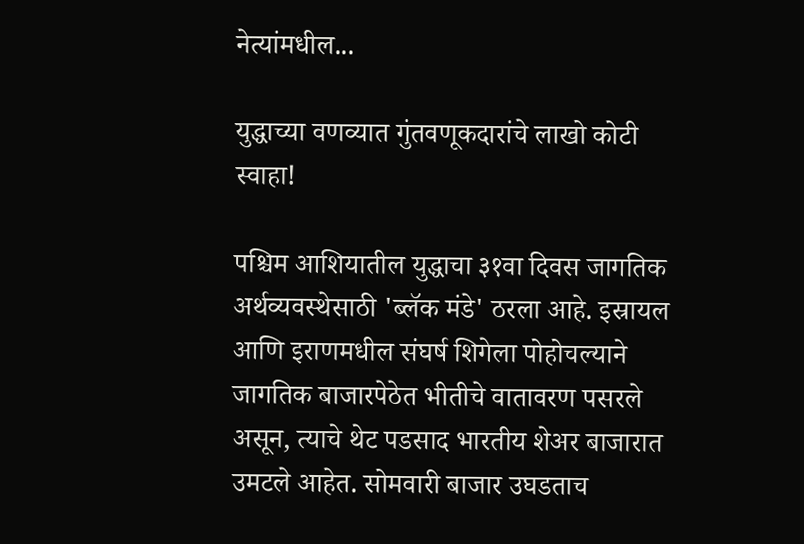नेत्यांमधील...

युद्धाच्या वणव्यात गुंतवणूकदारांचे लाखो कोटी स्वाहा!

पश्चिम आशियातील युद्धाचा ३१वा दिवस जागतिक अर्थव्यवस्थेसाठी 'ब्लॅक मंडे' ठरला आहे. इस्रायल आणि इराणमधील संघर्ष शिगेला पोहोचल्याने जागतिक बाजारपेठेत भीतीचे वातावरण पसरले असून, त्याचे थेट पडसाद भारतीय शेअर बाजारात उमटले आहेत. सोमवारी बाजार उघडताच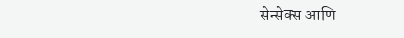सेन्सेक्स आणि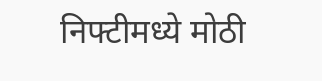निफ्टीमध्ये मोठी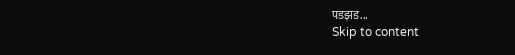पडझड...
Skip to content